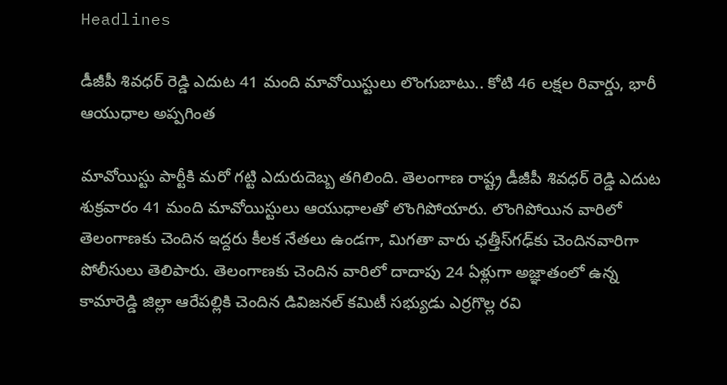Headlines

డీజీపీ శివధర్ రెడ్డి ఎదుట 41 మంది మావోయిస్టులు లొంగుబాటు.. కోటి 46 లక్షల రివార్డు, భారీ ఆయుధాల అప్పగింత

మావోయిస్టు పార్టీకి మరో గట్టి ఎదురుదెబ్బ తగిలింది. తెలంగాణ రాష్ట్ర డీజీపీ శివధర్ రెడ్డి ఎదుట శుక్రవారం 41 మంది మావోయిస్టులు ఆయుధాలతో లొంగిపోయారు. లొంగిపోయిన వారిలో తెలంగాణకు చెందిన ఇద్దరు కీలక నేతలు ఉండగా, మిగతా వారు ఛత్తీస్‌గఢ్‌కు చెందినవారిగా పోలీసులు తెలిపారు. తెలంగాణకు చెందిన వారిలో దాదాపు 24 ఏళ్లుగా అజ్ఞాతంలో ఉన్న కామారెడ్డి జిల్లా ఆరేపల్లికి చెందిన డివిజనల్ కమిటీ సభ్యుడు ఎర్రగొల్ల రవి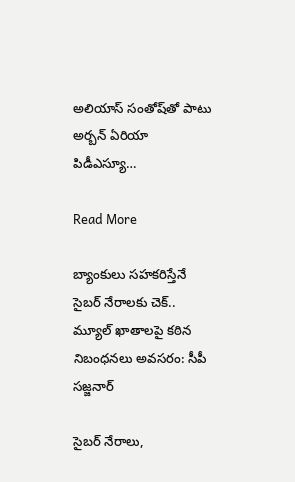అలియాస్ సంతోష్‌తో పాటు అర్బన్ ఏరియా పిడీఎస్యూ…

Read More

బ్యాంకులు సహకరిస్తేనే సైబర్ నేరాలకు చెక్.. మ్యూల్ ఖాతాలపై కఠిన నిబంధనలు అవసరం: సీపీ సజ్జనార్

సైబర్ నేరాలు,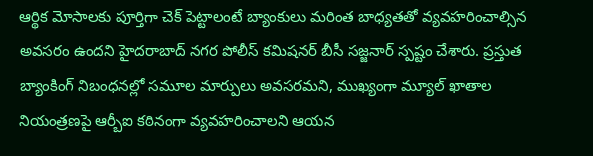ఆర్థిక మోసాలకు పూర్తిగా చెక్ పెట్టాలంటే బ్యాంకులు మరింత బాధ్యతతో వ్యవహరించాల్సిన అవసరం ఉందని హైదరాబాద్ నగర పోలీస్ కమిషనర్ బీసీ సజ్జనార్ స్పష్టం చేశారు. ప్రస్తుత బ్యాంకింగ్ నిబంధనల్లో సమూల మార్పులు అవసరమని, ముఖ్యంగా మ్యూల్ ఖాతాల నియంత్రణపై ఆర్బీఐ కఠినంగా వ్యవహరించాలని ఆయన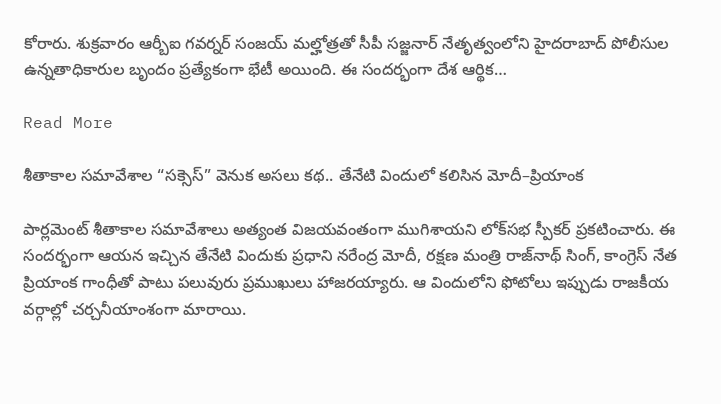కోరారు. శుక్రవారం ఆర్బీఐ గవర్నర్ సంజయ్ మల్హోత్రతో సీపీ సజ్జనార్ నేతృత్వంలోని హైదరాబాద్ పోలీసుల ఉన్నతాధికారుల బృందం ప్రత్యేకంగా భేటీ అయింది. ఈ సందర్భంగా దేశ ఆర్థిక…

Read More

శీతాకాల సమావేశాల “సక్సెస్” వెనుక అసలు కథ.. తేనేటి విందులో కలిసిన మోదీ–ప్రియాంక

పార్లమెంట్ శీతాకాల సమావేశాలు అత్యంత విజయవంతంగా ముగిశాయని లోక్‌సభ స్పీకర్ ప్రకటించారు. ఈ సందర్భంగా ఆయన ఇచ్చిన తేనేటి విందుకు ప్రధాని నరేంద్ర మోదీ, రక్షణ మంత్రి రాజ్‌నాథ్ సింగ్, కాంగ్రెస్ నేత ప్రియాంక గాంధీతో పాటు పలువురు ప్రముఖులు హాజరయ్యారు. ఆ విందులోని ఫోటోలు ఇప్పుడు రాజకీయ వర్గాల్లో చర్చనీయాంశంగా మారాయి.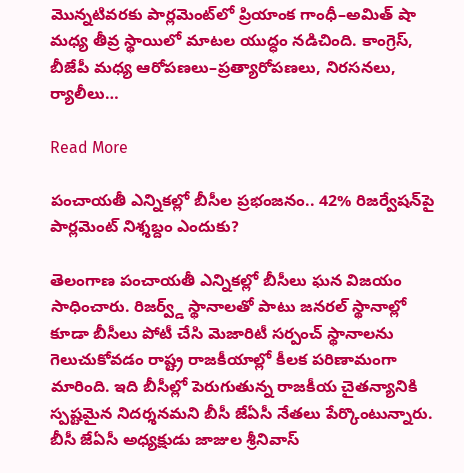మొన్నటివరకు పార్లమెంట్‌లో ప్రియాంక గాంధీ–అమిత్ షా మధ్య తీవ్ర స్థాయిలో మాటల యుద్ధం నడిచింది. కాంగ్రెస్, బీజేపీ మధ్య ఆరోపణలు–ప్రత్యారోపణలు, నిరసనలు, ర్యాలీలు…

Read More

పంచాయతీ ఎన్నికల్లో బీసీల ప్రభంజనం.. 42% రిజర్వేషన్‌పై పార్లమెంట్ నిశ్శబ్దం ఎందుకు?

తెలంగాణ పంచాయతీ ఎన్నికల్లో బీసీలు ఘన విజయం సాధించారు. రిజర్వ్డ్ స్థానాలతో పాటు జనరల్ స్థానాల్లో కూడా బీసీలు పోటీ చేసి మెజారిటీ సర్పంచ్ స్థానాలను గెలుచుకోవడం రాష్ట్ర రాజకీయాల్లో కీలక పరిణామంగా మారింది. ఇది బీసీల్లో పెరుగుతున్న రాజకీయ చైతన్యానికి స్పష్టమైన నిదర్శనమని బీసీ జేఏసీ నేతలు పేర్కొంటున్నారు. బీసీ జేఏసీ అధ్యక్షుడు జాజుల శ్రీనివాస్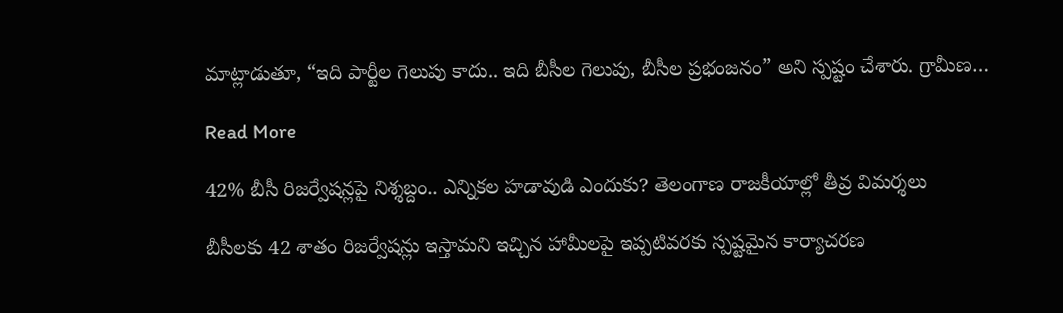మాట్లాడుతూ, “ఇది పార్టీల గెలుపు కాదు.. ఇది బీసీల గెలుపు, బీసీల ప్రభంజనం” అని స్పష్టం చేశారు. గ్రామీణ…

Read More

42% బీసీ రిజర్వేషన్లపై నిశ్శబ్దం.. ఎన్నికల హడావుడి ఎందుకు? తెలంగాణ రాజకీయాల్లో తీవ్ర విమర్శలు

బీసీలకు 42 శాతం రిజర్వేషన్లు ఇస్తామని ఇచ్చిన హామీలపై ఇప్పటివరకు స్పష్టమైన కార్యాచరణ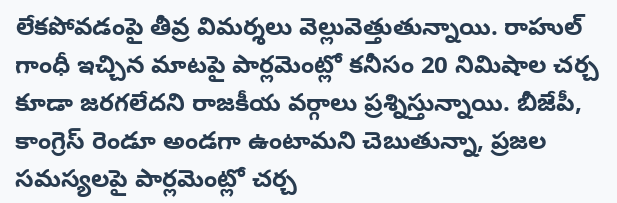లేకపోవడంపై తీవ్ర విమర్శలు వెల్లువెత్తుతున్నాయి. రాహుల్ గాంధీ ఇచ్చిన మాటపై పార్లమెంట్లో కనీసం 20 నిమిషాల చర్చ కూడా జరగలేదని రాజకీయ వర్గాలు ప్రశ్నిస్తున్నాయి. బీజేపీ, కాంగ్రెస్ రెండూ అండగా ఉంటామని చెబుతున్నా, ప్రజల సమస్యలపై పార్లమెంట్లో చర్చ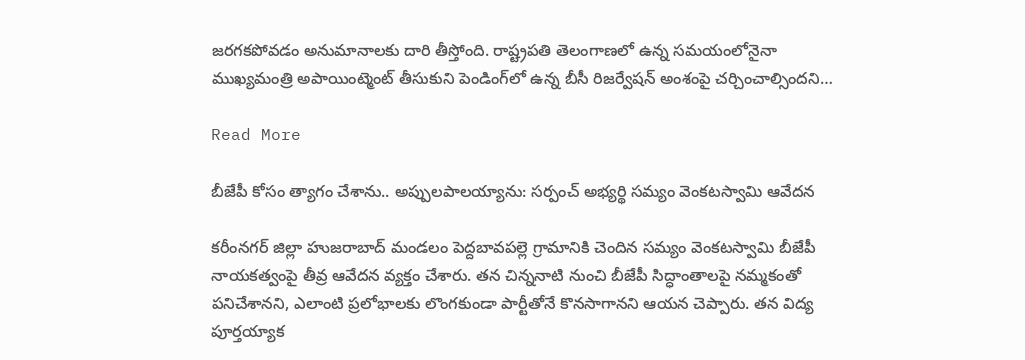జరగకపోవడం అనుమానాలకు దారి తీస్తోంది. రాష్ట్రపతి తెలంగాణలో ఉన్న సమయంలోనైనా ముఖ్యమంత్రి అపాయింట్మెంట్ తీసుకుని పెండింగ్‌లో ఉన్న బీసీ రిజర్వేషన్ అంశంపై చర్చించాల్సిందని…

Read More

బీజేపీ కోసం త్యాగం చేశాను.. అప్పులపాలయ్యాను: సర్పంచ్ అభ్యర్థి సమ్యం వెంకటస్వామి ఆవేదన

కరీంనగర్ జిల్లా హుజరాబాద్ మండలం పెద్దబావపల్లె గ్రామానికి చెందిన సమ్యం వెంకటస్వామి బీజేపీ నాయకత్వంపై తీవ్ర ఆవేదన వ్యక్తం చేశారు. తన చిన్ననాటి నుంచి బీజేపీ సిద్ధాంతాలపై నమ్మకంతో పనిచేశానని, ఎలాంటి ప్రలోభాలకు లొంగకుండా పార్టీతోనే కొనసాగానని ఆయన చెప్పారు. తన విద్య పూర్తయ్యాక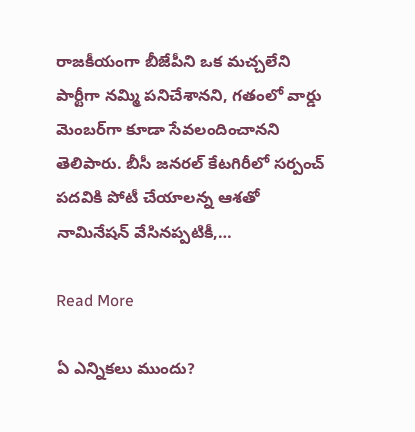రాజకీయంగా బీజేపీని ఒక మచ్చలేని పార్టీగా నమ్మి పనిచేశానని, గతంలో వార్డు మెంబర్‌గా కూడా సేవలందించానని తెలిపారు. బీసీ జనరల్ కేటగిరీలో సర్పంచ్ పదవికి పోటీ చేయాలన్న ఆశతో నామినేషన్ వేసినప్పటికీ,…

Read More

ఏ ఎన్నికలు ముందు?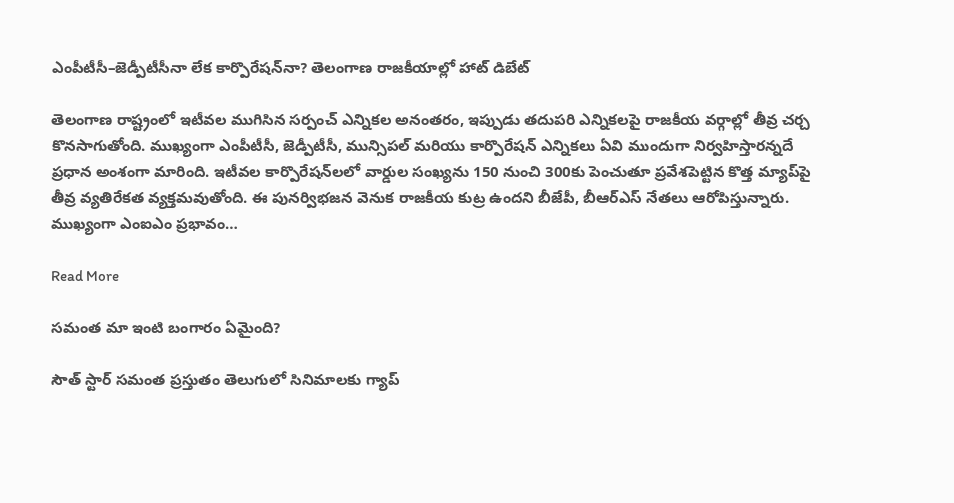ఎంపీటీసీ–జెడ్పీటీసీనా లేక కార్పొరేషన్‌నా? తెలంగాణ రాజకీయాల్లో హాట్ డిబేట్

తెలంగాణ రాష్ట్రంలో ఇటీవల ముగిసిన సర్పంచ్ ఎన్నికల అనంతరం, ఇప్పుడు తదుపరి ఎన్నికలపై రాజకీయ వర్గాల్లో తీవ్ర చర్చ కొనసాగుతోంది. ముఖ్యంగా ఎంపీటీసీ, జెడ్పీటీసీ, మున్సిపల్ మరియు కార్పొరేషన్ ఎన్నికలు ఏవి ముందుగా నిర్వహిస్తారన్నదే ప్రధాన అంశంగా మారింది. ఇటీవల కార్పొరేషన్‌లలో వార్డుల సంఖ్యను 150 నుంచి 300కు పెంచుతూ ప్రవేశపెట్టిన కొత్త మ్యాప్‌పై తీవ్ర వ్యతిరేకత వ్యక్తమవుతోంది. ఈ పునర్విభజన వెనుక రాజకీయ కుట్ర ఉందని బీజేపీ, బీఆర్‌ఎస్ నేతలు ఆరోపిస్తున్నారు. ముఖ్యంగా ఎంఐఎం ప్రభావం…

Read More

సమంత మా ఇంటి బంగారం ఏమైంది?

సౌత్ స్టార్ సమంత ప్రస్తుతం తెలుగులో సినిమాలకు గ్యాప్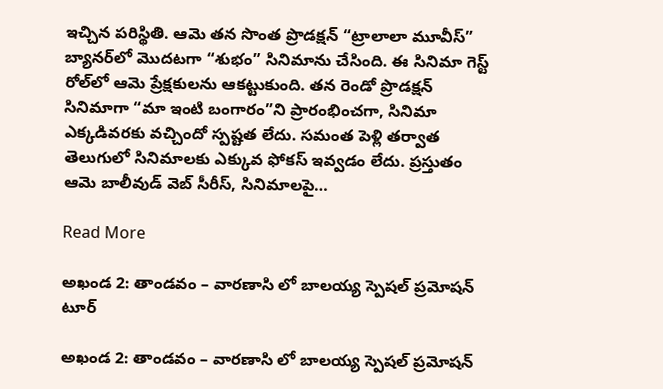ఇచ్చిన పరిస్థితి. ఆమె తన సొంత ప్రొడక్షన్ “ట్రాలాలా మూవీస్” బ్యానర్‌లో మొదటగా “శుభం” సినిమాను చేసింది. ఈ సినిమా గెస్ట్ రోల్‌లో ఆమె ప్రేక్షకులను ఆకట్టుకుంది. తన రెండో ప్రొడక్షన్ సినిమాగా “మా ఇంటి బంగారం”ని ప్రారంభించగా, సినిమా ఎక్కడివరకు వచ్చిందో స్పష్టత లేదు. సమంత పెళ్లి తర్వాత తెలుగులో సినిమాలకు ఎక్కువ ఫోకస్ ఇవ్వడం లేదు. ప్రస్తుతం ఆమె బాలీవుడ్ వెబ్ సీరీస్, సినిమాలపై…

Read More

అఖండ 2: తాండవం – వారణాసి లో బాలయ్య స్పెషల్ ప్రమోషన్ టూర్

అఖండ 2: తాండవం – వారణాసి లో బాలయ్య స్పెషల్ ప్రమోషన్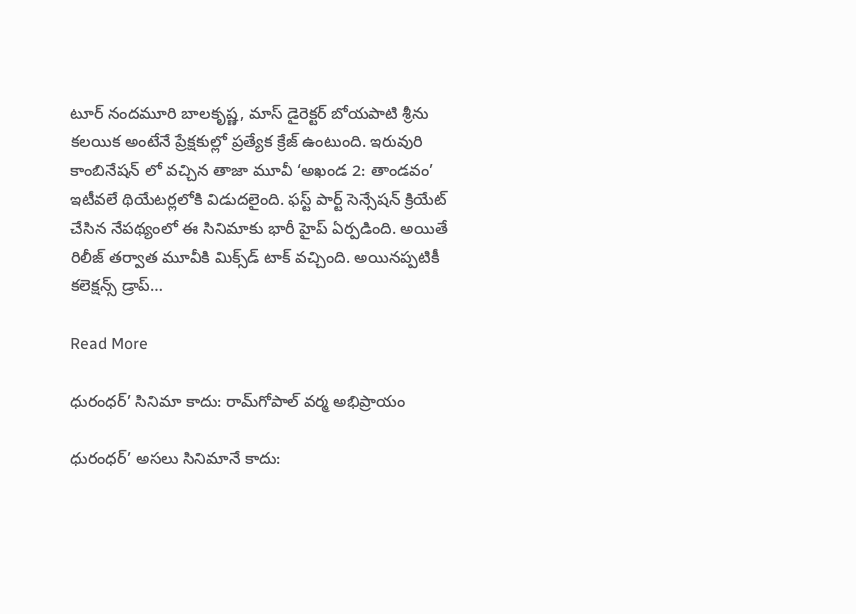టూర్ నందమూరి బాలకృష్ణ, మాస్ డైరెక్టర్ బోయపాటి శ్రీను కలయిక అంటేనే ప్రేక్షకుల్లో ప్రత్యేక క్రేజ్ ఉంటుంది. ఇరువురి కాంబినేషన్ లో వచ్చిన తాజా మూవీ ‘అఖండ 2: తాండవం’ ఇటీవలే థియేటర్లలోకి విడుదలైంది. ఫస్ట్ పార్ట్ సెన్సేషన్ క్రియేట్ చేసిన నేపథ్యంలో ఈ సినిమాకు భారీ హైప్ ఏర్పడింది. అయితే రిలీజ్ తర్వాత మూవీకి మిక్స్‌డ్ టాక్ వచ్చింది. అయినప్పటికీ కలెక్షన్స్ డ్రాప్…

Read More

ధురంధర్’ సినిమా కాదు: రామ్‌గోపాల్ వర్మ అభిప్రాయం

ధురంధర్’ అసలు సినిమానే కాదు: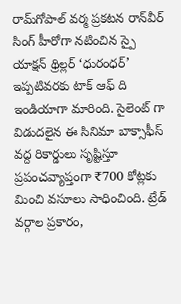రామ్‌గోపాల్ వర్మ ప్రకటన రాన్‌వీర్ సింగ్ హీరోగా నటించిన స్పై యాక్షన్ థ్రిల్లర్ ‘ధురంధర్’ ఇప్పటివరకు టాక్ ఆఫ్ ది ఇండియా‌గా మారింది. సైలెంట్ గా విడుదలైన ఈ సినిమా బాక్సాఫీస్ వద్ద రికార్డులు సృష్టిస్తూ ప్రపంచవ్యాప్తంగా ₹700 కోట్లకు మించి వసూలు సాధించింది. ట్రేడ్ వర్గాల ప్రకారం,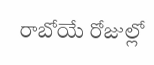రాబోయే రోజుల్లో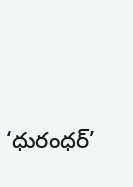‘ధురంధర్’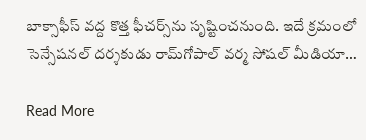బాక్సాఫీస్ వద్ద కొత్త ఫీచర్స్‌ను సృష్టించనుంది. ఇదే క్రమంలో సెన్సేషనల్ దర్శకుడు రామ్‌గోపాల్ వర్మ సోషల్ మీడియా…

Read More